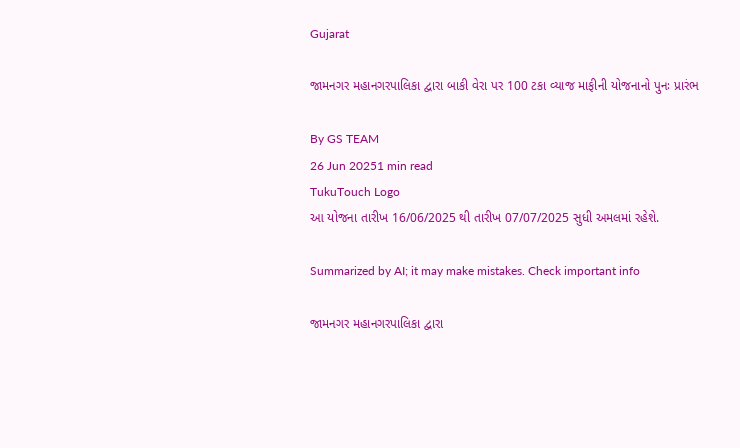Gujarat

જામનગર મહાનગરપાલિકા દ્વારા બાકી વેરા પર 100 ટકા વ્યાજ માફીની યોજનાનો પુનઃ પ્રારંભ

By GS TEAM
26 Jun 20251 min read
TukuTouch Logo
આ યોજના તારીખ 16/06/2025 થી તારીખ 07/07/2025 સુધી અમલમાં રહેશે.

Summarized by AI; it may make mistakes. Check important info

જામનગર મહાનગરપાલિકા દ્વારા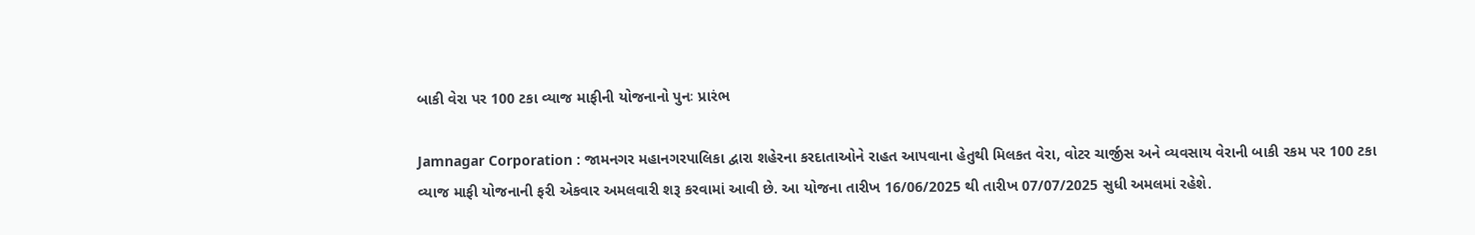બાકી વેરા પર 100 ટકા વ્યાજ માફીની યોજનાનો પુનઃ પ્રારંભ

Jamnagar Corporation : જામનગર મહાનગરપાલિકા દ્વારા શહેરના કરદાતાઓને રાહત આપવાના હેતુથી મિલકત વેરા, વોટર ચાર્જીસ અને વ્યવસાય વેરાની બાકી રકમ પર 100 ટકા વ્યાજ માફી યોજનાની ફરી એકવાર અમલવારી શરૂ કરવામાં આવી છે. આ યોજના તારીખ 16/06/2025 થી તારીખ 07/07/2025 સુધી અમલમાં રહેશે.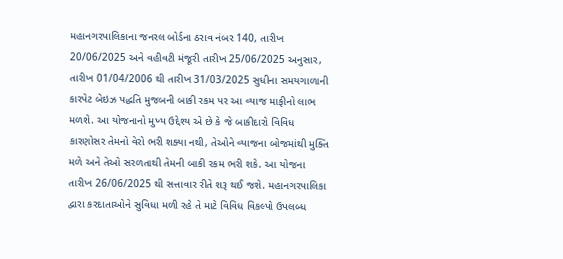મહાનગરપાલિકાના જનરલ બોર્ડના ઠરાવ નંબર 140, તારીખ 20/06/2025 અને વહીવટી મંજૂરી તારીખ 25/06/2025 અનુસાર, તારીખ 01/04/2006 થી તારીખ 31/03/2025 સુધીના સમયગાળાની કારપેટ બેઇઝ પદ્ધતિ મુજબની બાકી રકમ પર આ વ્યાજ માફીનો લાભ મળશે. આ યોજનાનો મુખ્ય ઉદ્દેશ્ય એ છે કે જે બાકીદારો વિવિધ કારણોસર તેમનો વેરો ભરી શક્યા નથી, તેઓને વ્યાજના બોજમાંથી મુક્તિ મળે અને તેઓ સરળતાથી તેમની બાકી રકમ ભરી શકે. આ યોજના તારીખ 26/06/2025 થી સત્તાવાર રીતે શરૂ થઈ જશે. મહાનગરપાલિકા દ્વારા કરદાતાઓને સુવિધા મળી રહે તે માટે વિવિધ વિકલ્પો ઉપલબ્ધ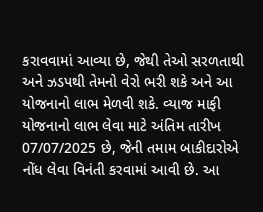કરાવવામાં આવ્યા છે, જેથી તેઓ સરળતાથી અને ઝડપથી તેમનો વેરો ભરી શકે અને આ યોજનાનો લાભ મેળવી શકે. વ્યાજ માફી યોજનાનો લાભ લેવા માટે અંતિમ તારીખ 07/07/2025 છે, જેની તમામ બાકીદારોએ નોંધ લેવા વિનંતી કરવામાં આવી છે. આ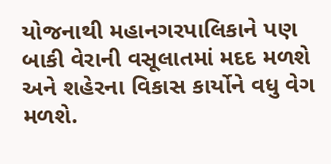યોજનાથી મહાનગરપાલિકાને પણ બાકી વેરાની વસૂલાતમાં મદદ મળશે અને શહેરના વિકાસ કાર્યોને વધુ વેગ મળશે.